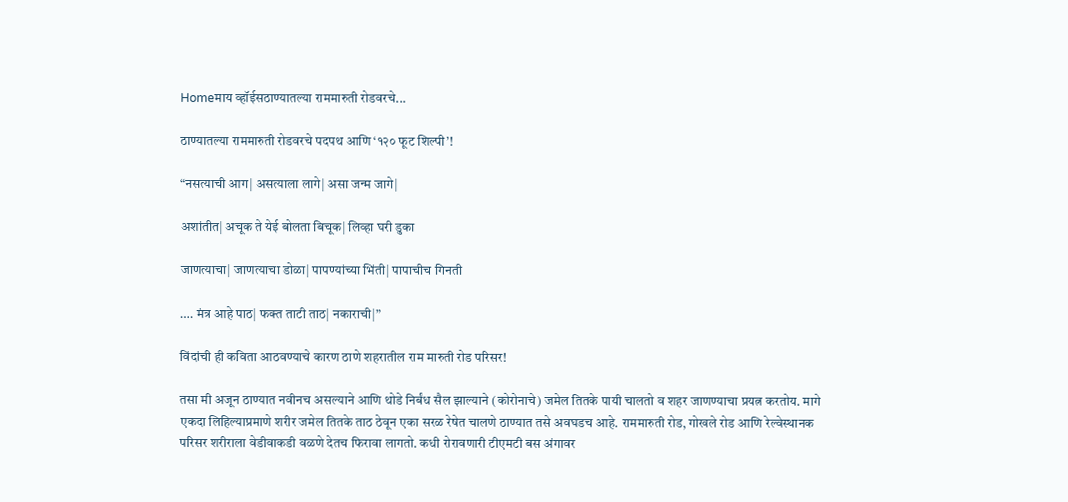Homeमाय व्हॉईसठाण्यातल्या राममारुती रोडवरचे...

ठाण्यातल्या राममारुती रोडवरचे पदपथ आणि ‘१२० फूट शिल्पी’!

“नसत्याची आग| असत्याला लागे| असा जन्म जागे|

अशांतीत| अचूक ते येई बोलता बिचूक| लिव्हा घरी डुका

जाणत्याचा| जाणत्याचा डोळा| पापण्यांच्या भिंती| पापाचीच गिनती

…. मंत्र आहे पाठ| फक्त ताटी ताठ| नकाराची|”

विंदांची ही कविता आठवण्याचे कारण ठाणे शहरातील राम मारुती रोड परिसर!

तसा मी अजून ठाण्यात नवीनच असल्याने आणि थोडे निर्बंध सैल झाल्याने (कोरोनाचे) जमेल तितके पायी चालतो व शहर जाणण्याचा प्रयत्न करतोय. मागे एकदा लिहिल्याप्रमाणे शरीर जमेल तितके ताठ ठेवून एका सरळ रेषेत चालणे ठाण्यात तसे अवघडच आहे. राममारुती रोड, गोखले रोड आणि रेल्वेस्थानक परिसर शरीराला वेडीवाकडी वळणे देतच फिरावा लागतो. कधी रोरावणारी टीएमटी बस अंगावर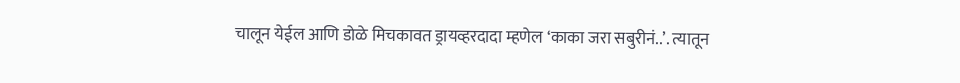चालून येईल आणि डोळे मिचकावत ड्रायव्हरदादा म्हणेल ‘काका जरा सबुरीनं..’. त्यातून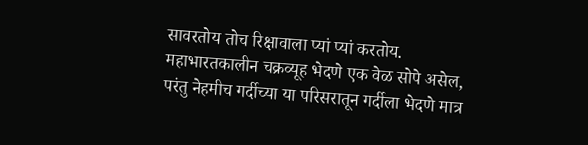सावरतोय तोच रिक्षावाला प्यां प्यां करतोय. महाभारतकालीन चक्रव्यूह भेदणे एक वेळ सोपे असेल, परंतु नेहमीच गर्दीच्या या परिसरातून गर्दीला भेदणे मात्र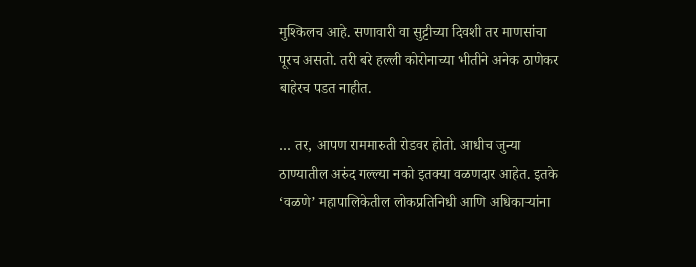मुश्किलच आहे. सणावारी वा सुट्टीच्या दिवशी तर माणसांचा पूरच असतो. तरी बरे हल्ली कोरोनाच्या भीतीने अनेक ठाणेकर बाहेरच पडत नाहीत.

… तर, आपण राममारुती रोडवर होतो. आधीच जुन्या ठाण्यातील अरुंद गल्ल्या नको इतक्या वळणदार आहेत. इतके ‘वळणे’ महापालिकेतील लोकप्रतिनिधी आणि अधिकाऱ्यांना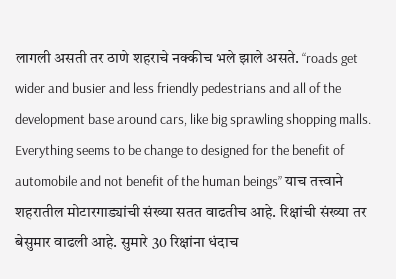लागली असती तर ठाणे शहराचे नक्कीच भले झाले असते. “roads get wider and busier and less friendly pedestrians and all of the development base around cars, like big sprawling shopping malls. Everything seems to be change to designed for the benefit of automobile and not benefit of the human beings” याच तत्त्वाने शहरातील मोटारगाड्यांची संख्या सतत वाढतीच आहे. रिक्षांची संख्या तर बेसुमार वाढली आहे. सुमारे 30 रिक्षांना धंदाच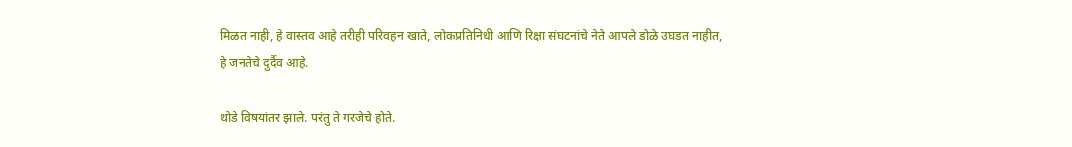मिळत नाही, हे वास्तव आहे तरीही परिवहन खाते, लोकप्रतिनिधी आणि रिक्षा संघटनांचे नेते आपले डोळे उघडत नाहीत, हे जनतेचे दुर्दैव आहे.

थोडे विषयांतर झाले. परंतु ते गरजेचे होते.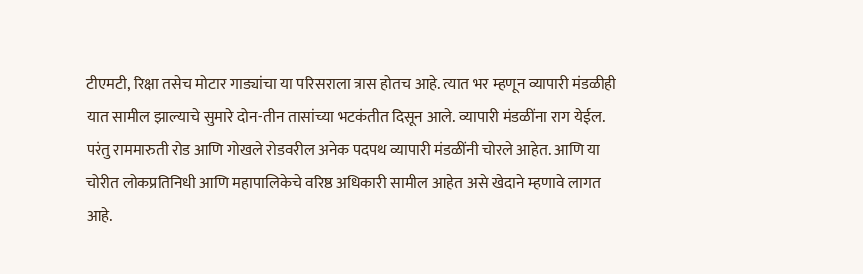टीएमटी, रिक्षा तसेच मोटार गाड्यांचा या परिसराला त्रास होतच आहे. त्यात भर म्हणून व्यापारी मंडळीही यात सामील झाल्याचे सुमारे दोन-तीन तासांच्या भटकंतीत दिसून आले. व्यापारी मंडळींना राग येईल. परंतु राममारुती रोड आणि गोखले रोडवरील अनेक पदपथ व्यापारी मंडळींनी चोरले आहेत. आणि या चोरीत लोकप्रतिनिधी आणि महापालिकेचे वरिष्ठ अधिकारी सामील आहेत असे खेदाने म्हणावे लागत आहे.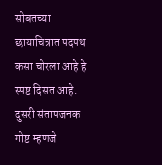सोबतच्या छायाचित्रात पदपथ कसा चोरला आहे हे स्पष्ट दिसत आहे. दुसरी संतापजनक गोष्ट म्हणजे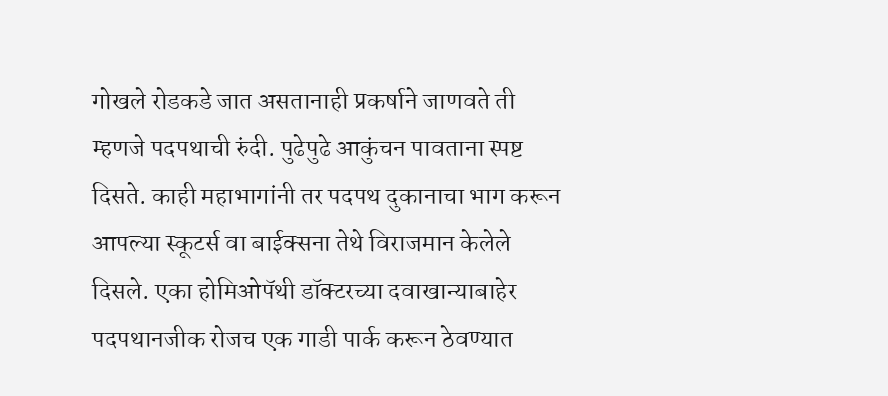गोखले रोडकडे जात असतानाही प्रकर्षाने जाणवते ती म्हणजे पदपथाची रुंदी. पुढेपुढे आकुंचन पावताना स्पष्ट दिसते. काही महाभागांनी तर पदपथ दुकानाचा भाग करून आपल्या स्कूटर्स वा बाईक्सना तेथे विराजमान केलेले दिसले. एका होमिओपॅथी डॉक्टरच्या दवाखान्याबाहेर पदपथानजीक रोजच एक गाडी पार्क करून ठेवण्यात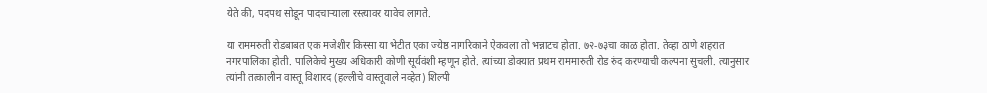येते की, पदपथ सोडून पादचाऱ्याला रस्त्यावर यावेच लागते.

या राममरुती रोडबाबत एक मजेशीर किस्सा या भेटीत एका ज्येष्ठ नागरिकाने ऐकवला तो भन्नाटच होता. ७२-७३चा काळ होता. तेव्हा ठाणे शहरात नगरपालिका होती. पालिकेचे मुख्य अधिकारी कोणी सूर्यवंशी म्हणून होते. त्यांच्या डोक्यात प्रथम राममारुती रोड रुंद करण्याची कल्पना सुचली. त्यानुसार त्यांनी तत्कालीन वास्तू विशारद (हल्लीचे वास्तूवाले नव्हेत) शिल्पी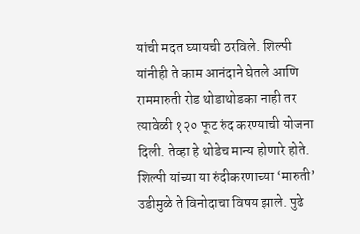यांची मदत घ्यायची ठरविले. शिल्पी यांनीही ते काम आनंदाने घेतले आणि राममारुती रोड थोडाथोडका नाही तर त्यावेळी १२० फूट रुंद करण्याची योजना दिली. तेव्हा हे थोडेच मान्य होणारे होते. शिल्पी यांच्या या रुंदीकरणाच्या ‘मारुती’ उडीमुळे ते विनोदाचा विषय झाले. पुढे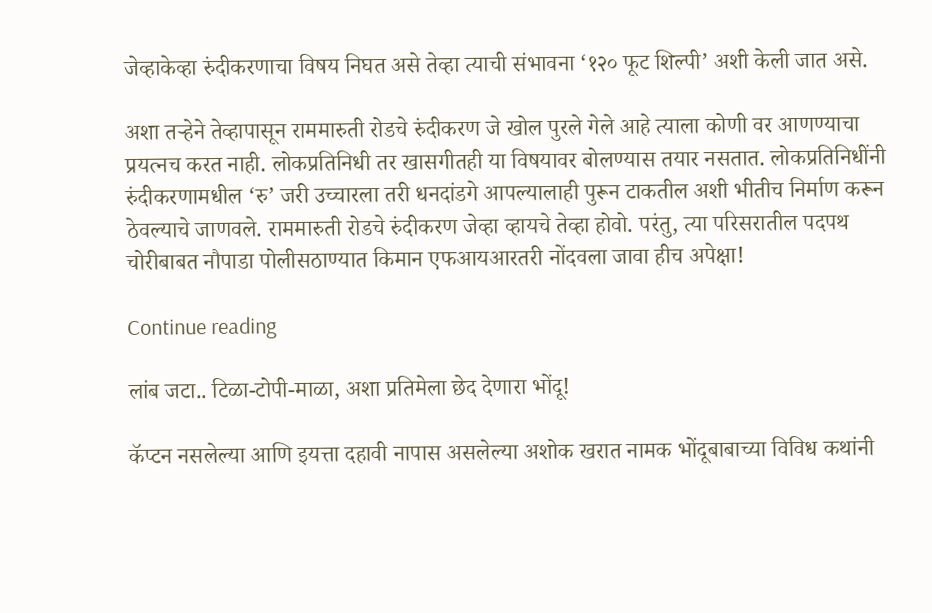जेव्हाकेव्हा रुंदीकरणाचा विषय निघत असे तेव्हा त्याची संभावना ‘१२० फूट शिल्पी’ अशी केली जात असे.

अशा तऱ्हेने तेव्हापासून राममारुती रोडचे रुंदीकरण जे खोल पुरले गेले आहे त्याला कोणी वर आणण्याचा प्रयत्नच करत नाही. लोकप्रतिनिधी तर खासगीतही या विषयावर बोलण्यास तयार नसतात. लोकप्रतिनिधींनी रुंदीकरणामधील ‘रु’ जरी उच्चारला तरी धनदांडगे आपल्यालाही पुरून टाकतील अशी भीतीच निर्माण करून ठेवल्याचे जाणवले. राममारुती रोडचे रुंदीकरण जेव्हा व्हायचे तेव्हा होवो. परंतु, त्या परिसरातील पदपथ चोरीबाबत नौपाडा पोलीसठाण्यात किमान एफआयआरतरी नोंदवला जावा हीच अपेक्षा!

Continue reading

लांब जटा.. टिळा-टोपी-माळा, अशा प्रतिमेला छेद देणारा भोंदू!

कॅप्टन नसलेल्या आणि इयत्ता दहावी नापास असलेल्या अशोक खरात नामक भोंदूबाबाच्या विविध कथांनी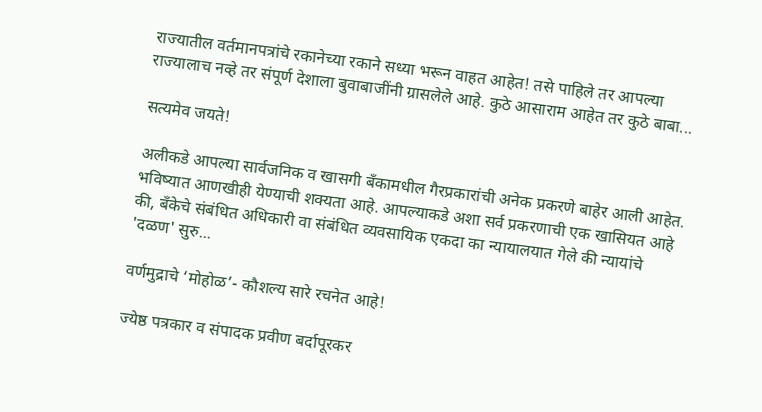राज्यातील वर्तमानपत्रांचे रकानेच्या रकाने सध्या भरून वाहत आहेत! तसे पाहिले तर आपल्या राज्यालाच नव्हे तर संपूर्ण देशाला बुवाबाजींनी ग्रासलेले आहे. कुठे आसाराम आहेत तर कुठे बाबा...

सत्यमेव जयते!

अलीकडे आपल्या सार्वजनिक व खासगी बँकामधील गैरप्रकारांची अनेक प्रकरणे बाहेर आली आहेत. भविष्यात आणखीही येण्याची शक्यता आहे. आपल्याकडे अशा सर्व प्रकरणाची एक खासियत आहे की, बँकेचे संबंधित अधिकारी वा संबंधित व्यवसायिक एकदा का न्यायालयात गेले की न्यायांचे 'दळण' सुरु...

वर्णमुद्राचे ‘मोहोळ’- कौशल्य सारे रचनेत आहे!

ज्येष्ठ पत्रकार व संपादक प्रवीण बर्दापूरकर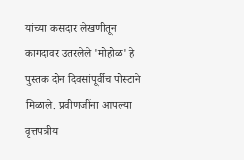यांच्या कसदार लेखणीतून कागदावर उतरलेले 'मोहोळ' हे पुस्तक दोन दिवसांपूर्वीच पोस्टाने मिळाले. प्रवीणजींना आपल्या वृत्तपत्रीय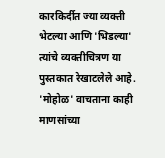कारकिर्दीत ज्या व्यक्ती भेटल्या आणि 'भिडल्या' त्यांचे व्यक्तीचित्रण या पुस्तकात रेखाटलेले आहे. 'मोहोळ' वाचताना काही माणसांच्या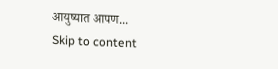आयुष्यात आपण...
Skip to content